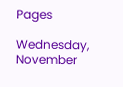Pages

Wednesday, November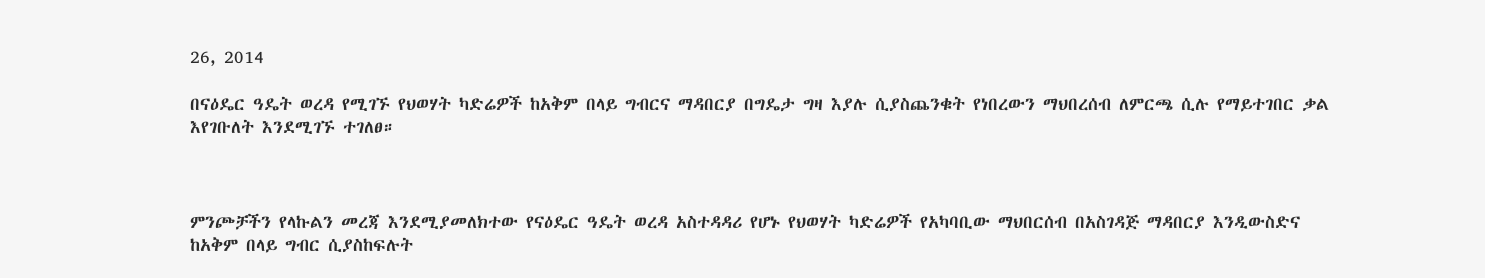26, 2014

በናዕዴር ዓዴት ወረዳ የሚገኙ የህወሃት ካድሬዎች ከአቅም በላይ ግብርና ማዳበርያ በግዴታ ግዛ እያሉ ሲያስጨንቁት የነበረውን ማህበረሰብ ለምርጫ ሲሉ የማይተገበር ቃል እየገቡለት እንደሚገኙ ተገለፀ።



ምንጮቻችን የላኩልን መረጃ እንደሚያመለክተው የናዕዴር ዓዴት ወረዳ አስተዳዳሪ የሆኑ የህወሃት ካድሬዎች የአካባቢው ማህበርሰብ በአስገዳጅ ማዳበርያ እንዲውስድና ከአቅም በላይ ግብር ሲያስከፍሉት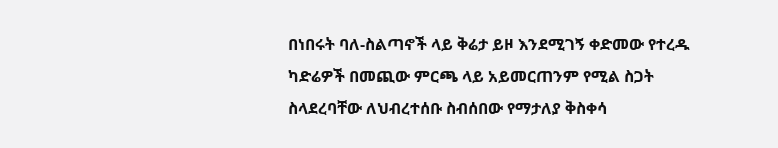በነበሩት ባለ-ስልጣኖች ላይ ቅሬታ ይዞ እንደሚገኝ ቀድመው የተረዱ ካድሬዎች በመጪው ምርጫ ላይ አይመርጠንም የሚል ስጋት ስላደረባቸው ለህብረተሰቡ ስብሰበው የማታለያ ቅስቀሳ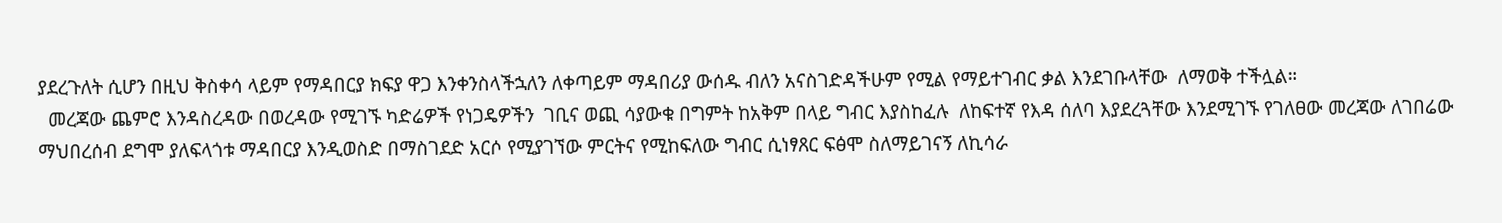ያደረጉለት ሲሆን በዚህ ቅስቀሳ ላይም የማዳበርያ ክፍያ ዋጋ እንቀንስላችኋለን ለቀጣይም ማዳበሪያ ውሰዱ ብለን አናስገድዳችሁም የሚል የማይተገብር ቃል እንደገቡላቸው  ለማወቅ ተችሏል።
  መረጃው ጨምሮ እንዳስረዳው በወረዳው የሚገኙ ካድሬዎች የነጋዴዎችን  ገቢና ወጪ ሳያውቁ በግምት ከአቅም በላይ ግብር እያስከፈሉ  ለከፍተኛ የእዳ ሰለባ እያደረጓቸው እንደሚገኙ የገለፀው መረጃው ለገበሬው ማህበረሰብ ደግሞ ያለፍላጎቱ ማዳበርያ እንዲወስድ በማስገደድ አርሶ የሚያገኘው ምርትና የሚከፍለው ግብር ሲነፃጸር ፍፅሞ ስለማይገናኝ ለኪሳራ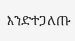እንድተጋለጡ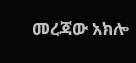መረጃው አክሎ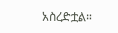አስረድቷል።